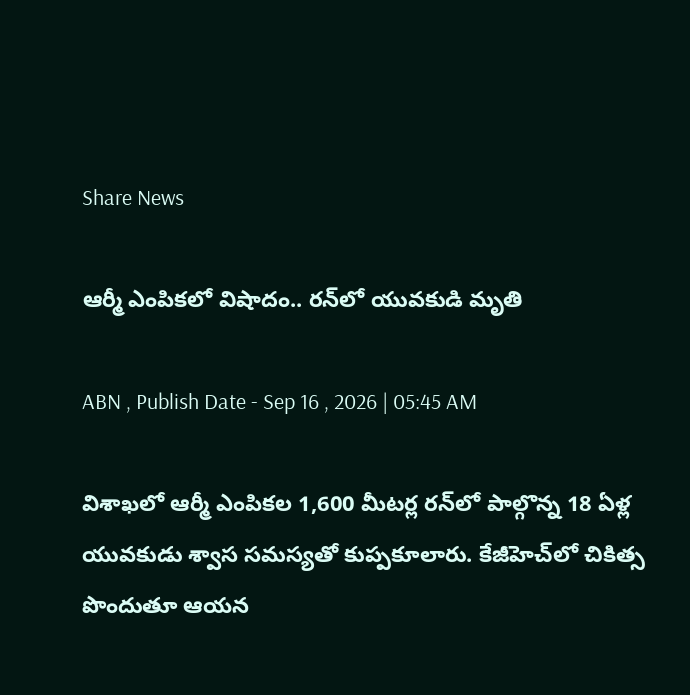Share News

ఆర్మీ ఎంపికలో విషాదం.. రన్‌లో యువకుడి మృతి

ABN , Publish Date - Sep 16 , 2026 | 05:45 AM

విశాఖలో ఆర్మీ ఎంపికల 1,600 మీటర్ల రన్‌లో పాల్గొన్న 18 ఏళ్ల యువకుడు శ్వాస సమస్యతో కుప్పకూలారు. కేజీహెచ్‌లో చికిత్స పొందుతూ ఆయన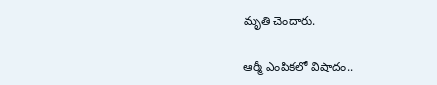మృతి చెందారు.

ఆర్మీ ఎంపికలో విషాదం..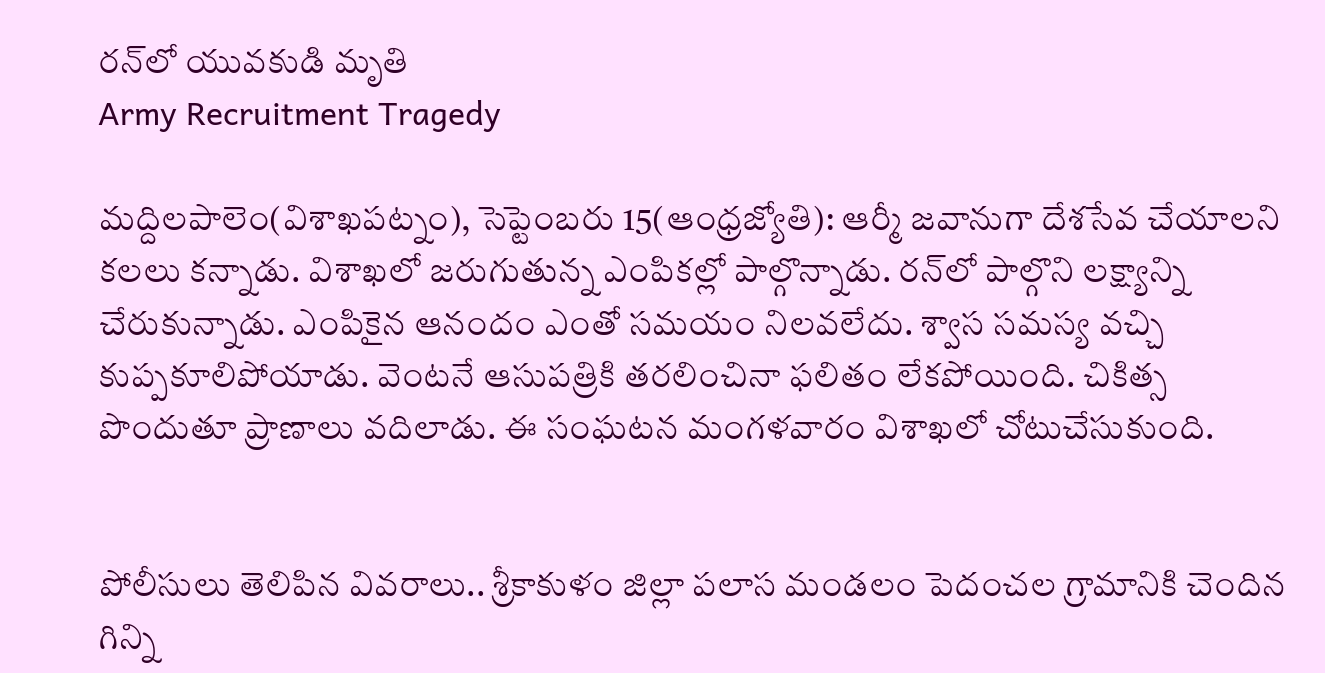రన్‌లో యువకుడి మృతి
Army Recruitment Tragedy

మద్దిలపాలెం(విశాఖపట్నం), సెప్టెంబరు 15(ఆంధ్రజ్యోతి): ఆర్మీ జవానుగా దేశసేవ చేయాలని కలలు కన్నాడు. విశాఖలో జరుగుతున్న ఎంపికల్లో పాల్గొన్నాడు. రన్‌లో పాల్గొని లక్ష్యాన్ని చేరుకున్నాడు. ఎంపికైన ఆనందం ఎంతో సమయం నిలవలేదు. శ్వాస సమస్య వచ్చి కుప్పకూలిపోయాడు. వెంటనే ఆసుపత్రికి తరలించినా ఫలితం లేకపోయింది. చికిత్స పొందుతూ ప్రాణాలు వదిలాడు. ఈ సంఘటన మంగళవారం విశాఖలో చోటుచేసుకుంది.


పోలీసులు తెలిపిన వివరాలు.. శ్రీకాకుళం జిల్లా పలాస మండలం పెదంచల గ్రామానికి చెందిన గిన్ని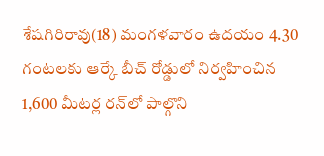శేషగిరిరావు(18) మంగళవారం ఉదయం 4.30 గంటలకు ఆర్కే బీచ్‌ రోడ్డులో నిర్వహించిన 1,600 మీటర్ల రన్‌లో పాల్గొని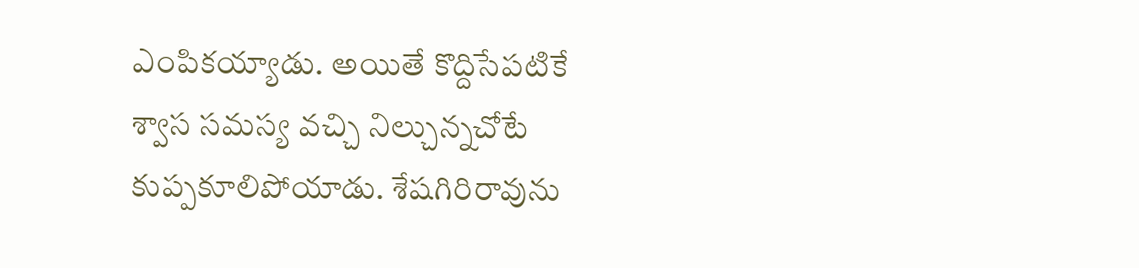ఎంపికయ్యాడు. అయితే కొద్దిసేపటికే శ్వాస సమస్య వచ్చి నిల్చున్నచోటే కుప్పకూలిపోయాడు. శేషగిరిరావును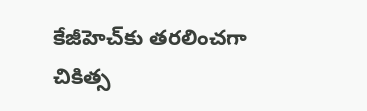కేజీహెచ్‌కు తరలించగా చికిత్స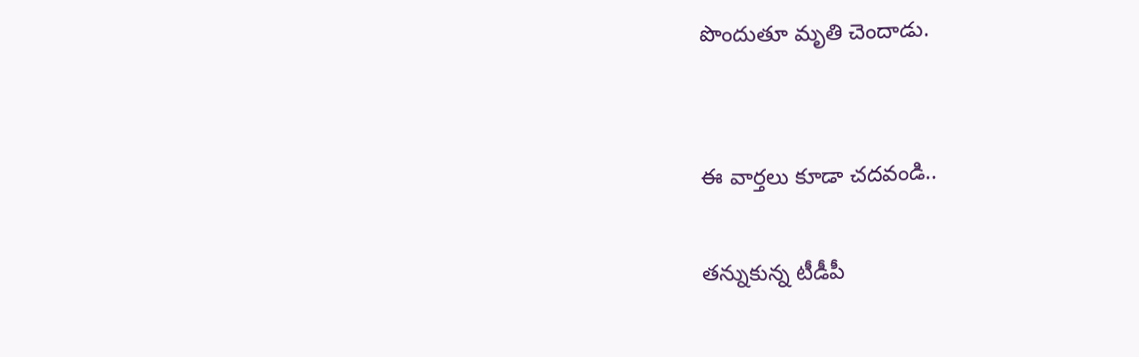పొందుతూ మృతి చెందాడు.


ఈ వార్తలు కూడా చదవండి..

తన్నుకున్న టీడీపీ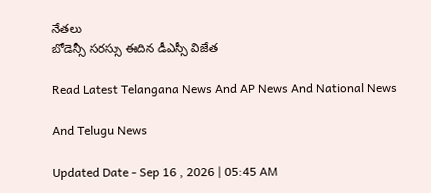నేతలు
బోడెన్సీ సరస్సు ఈదిన డీఎస్సీ విజేత

Read Latest Telangana News And AP News And National News

And Telugu News

Updated Date - Sep 16 , 2026 | 05:45 AM